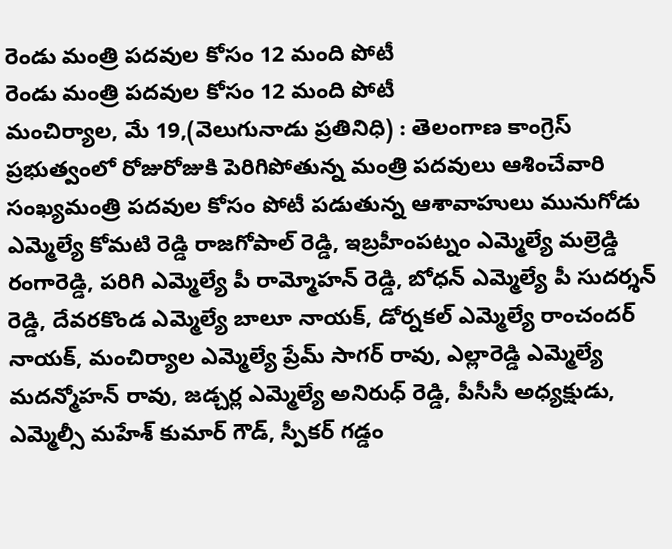రెండు మంత్రి పదవుల కోసం 12 మంది పోటీ
రెండు మంత్రి పదవుల కోసం 12 మంది పోటీ
మంచిర్యాల, మే 19,(వెలుగునాడు ప్రతినిధి) : తెలంగాణ కాంగ్రెస్ ప్రభుత్వంలో రోజురోజుకి పెరిగిపోతున్న మంత్రి పదవులు ఆశించేవారి సంఖ్యమంత్రి పదవుల కోసం పోటీ పడుతున్న ఆశావాహులు మునుగోడు ఎమ్మెల్యే కోమటి రెడ్డి రాజగోపాల్ రెడ్డి, ఇబ్రహీంపట్నం ఎమ్మెల్యే మల్రెడ్డి రంగారెడ్డి, పరిగి ఎమ్మెల్యే పీ రామ్మోహన్ రెడ్డి, బోధన్ ఎమ్మెల్యే పీ సుదర్శన్ రెడ్డి, దేవరకొండ ఎమ్మెల్యే బాలూ నాయక్, డోర్నకల్ ఎమ్మెల్యే రాంచందర్ నాయక్, మంచిర్యాల ఎమ్మెల్యే ప్రేమ్ సాగర్ రావు, ఎల్లారెడ్డి ఎమ్మెల్యే మదన్మోహన్ రావు, జడ్చర్ల ఎమ్మెల్యే అనిరుధ్ రెడ్డి, పీసీసీ అధ్యక్షుడు, ఎమ్మెల్సీ మహేశ్ కుమార్ గౌడ్, స్పీకర్ గడ్డం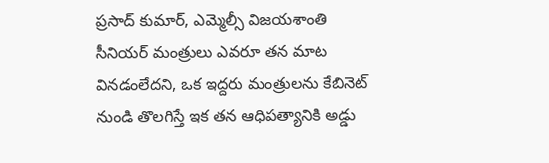ప్రసాద్ కుమార్, ఎమ్మెల్సీ విజయశాంతి సీనియర్ మంత్రులు ఎవరూ తన మాట వినడంలేదని, ఒక ఇద్దరు మంత్రులను కేబినెట్ నుండి తొలగిస్తే ఇక తన ఆధిపత్యానికి అడ్డు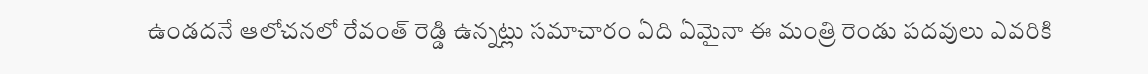ఉండదనే ఆలోచనలో రేవంత్ రెడ్డి ఉన్నట్లు సమాచారం ఏది ఏమైనా ఈ మంత్రి రెండు పదవులు ఎవరికి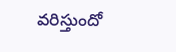వరిస్తుందో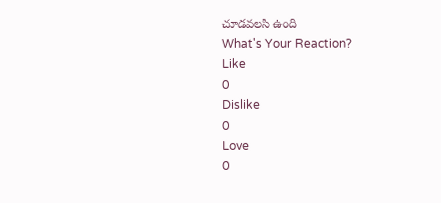చూడవలసి ఉంది
What's Your Reaction?
Like
0
Dislike
0
Love
0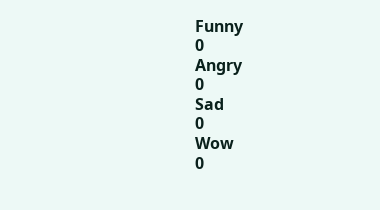Funny
0
Angry
0
Sad
0
Wow
0